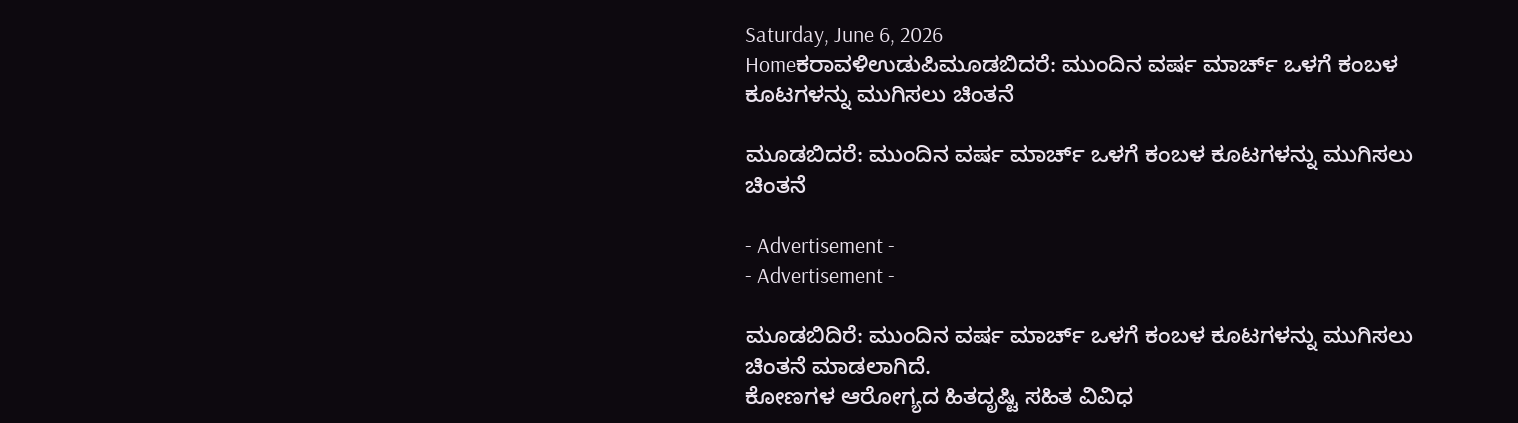Saturday, June 6, 2026
Homeಕರಾವಳಿಉಡುಪಿಮೂಡಬಿದರೆ: ಮುಂದಿನ‌ ವರ್ಷ ಮಾರ್ಚ್ ಒಳಗೆ ಕಂಬಳ ಕೂಟಗಳನ್ನು ಮುಗಿಸಲು ಚಿಂತನೆ

ಮೂಡಬಿದರೆ: ಮುಂದಿನ‌ ವರ್ಷ ಮಾರ್ಚ್ ಒಳಗೆ ಕಂಬಳ ಕೂಟಗಳನ್ನು ಮುಗಿಸಲು ಚಿಂತನೆ

- Advertisement -
- Advertisement -

ಮೂಡಬಿದಿರೆ: ಮುಂದಿನ‌ ವರ್ಷ ಮಾರ್ಚ್ ಒಳಗೆ ಕಂಬಳ ಕೂಟಗಳನ್ನು ಮುಗಿಸಲು ಚಿಂತನೆ ಮಾಡಲಾಗಿದೆ.
ಕೋಣಗಳ ಆರೋಗ್ಯದ ಹಿತದೃಷ್ಟಿ ಸಹಿತ ವಿವಿಧ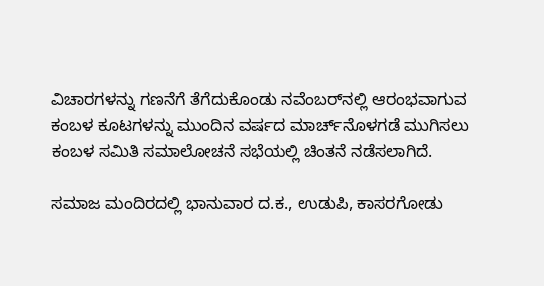ವಿಚಾರಗಳನ್ನು ಗಣನೆಗೆ ತೆಗೆದುಕೊಂಡು ನವೆಂಬರ್‌ನಲ್ಲಿ ಆರಂಭವಾಗುವ ಕಂಬಳ ಕೂಟಗಳನ್ನು ಮುಂದಿನ ವರ್ಷದ ಮಾರ್ಚ್‌ನೊಳಗಡೆ ಮುಗಿಸಲು ಕಂಬಳ ಸಮಿತಿ ಸಮಾಲೋಚನೆ ಸಭೆಯಲ್ಲಿ‌ ಚಿಂತನೆ ನಡೆಸಲಾಗಿದೆ.

ಸಮಾಜ ಮಂದಿರದಲ್ಲಿ ಭಾನುವಾರ ದ.ಕ., ಉಡುಪಿ, ಕಾಸರಗೋಡು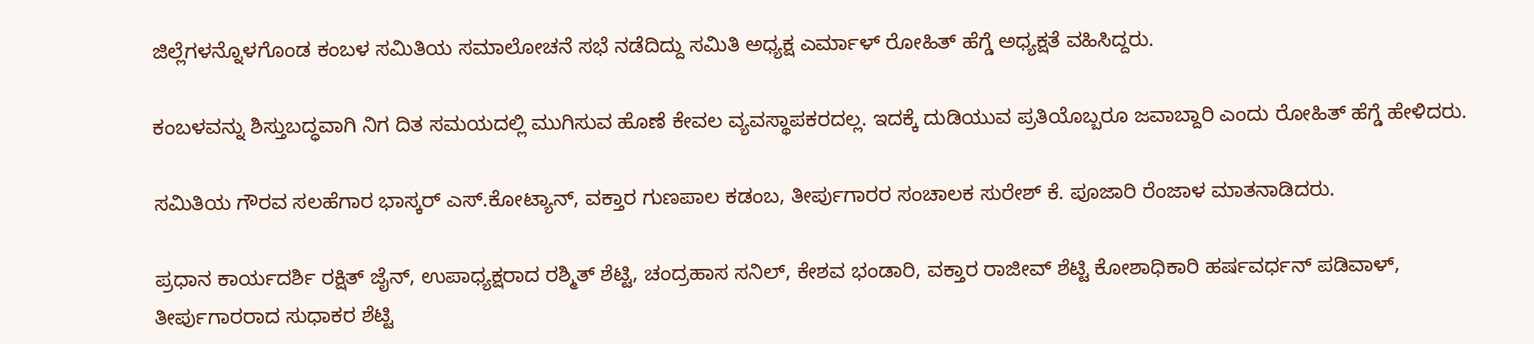ಜಿಲ್ಲೆಗಳನ್ನೊಳಗೊಂಡ ಕಂಬಳ ಸಮಿತಿಯ ಸಮಾಲೋಚನೆ ಸಭೆ ನಡೆದಿದ್ದು ಸಮಿತಿ ಅಧ್ಯಕ್ಷ ಎರ್ಮಾಳ್‌ ರೋಹಿತ್‌ ಹೆಗ್ಡೆ ಅಧ್ಯಕ್ಷತೆ ವಹಿಸಿದ್ದರು.

ಕಂಬಳವನ್ನು ಶಿಸ್ತುಬದ್ಧವಾಗಿ ನಿಗ ದಿತ ಸಮಯದಲ್ಲಿ ಮುಗಿಸುವ ಹೊಣೆ ಕೇವಲ ವ್ಯವಸ್ಥಾಪಕರದಲ್ಲ. ಇದಕ್ಕೆ ದುಡಿಯುವ ಪ್ರತಿಯೊಬ್ಬರೂ ಜವಾಬ್ದಾರಿ ಎಂದು ರೋಹಿತ್‌ ಹೆಗ್ಡೆ ಹೇಳಿದರು.

ಸಮಿತಿಯ ಗೌರವ ಸಲಹೆಗಾರ ಭಾಸ್ಕರ್‌ ಎಸ್‌.ಕೋಟ್ಯಾನ್‌, ವಕ್ತಾರ ಗುಣಪಾಲ ಕಡಂಬ, ತೀರ್ಪುಗಾರರ ಸಂಚಾಲಕ ಸುರೇಶ್‌ ಕೆ. ಪೂಜಾರಿ ರೆಂಜಾಳ ಮಾತನಾಡಿದರು.

ಪ್ರಧಾನ ಕಾರ್ಯದರ್ಶಿ ರಕ್ಷಿತ್‌ ಜೈನ್‌, ಉಪಾಧ್ಯಕ್ಷರಾದ ರಶ್ಮಿತ್‌ ಶೆಟ್ಟಿ, ಚಂದ್ರಹಾಸ ಸನಿಲ್‌, ಕೇಶವ ಭಂಡಾರಿ, ವಕ್ತಾರ ರಾಜೀವ್‌ ಶೆಟ್ಟಿ ಕೋಶಾಧಿಕಾರಿ ಹರ್ಷವರ್ಧನ್‌ ಪಡಿವಾಳ್‌, ತೀರ್ಪುಗಾರರಾದ ಸುಧಾಕರ ಶೆಟ್ಟಿ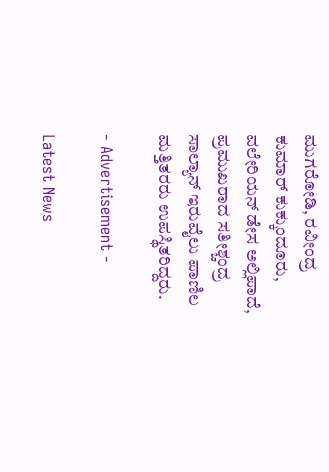ಮುಗರೋಡಿ, ರವೀಂದ್ರ ಕುಮಾರ್‌ ಕುಕ್ಕುಂದೂರು, ವಲೇರಿಯನ್‌ ಡೇಸ ಅಲ್ಲಿಪಾದೆ, ಪ್ರಮುಖರಾದ ಸತೀಶ್ಚಂದ್ರ ಸಾಲ್ಯಾನ್‌ ಇರುವೈಲು ಪಾಣಿಲ ಮತ್ತಿತರರು ಉಪಸ್ಥಿತರಿದ್ದರು.

- Advertisement -

Latest News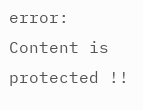error: Content is protected !!